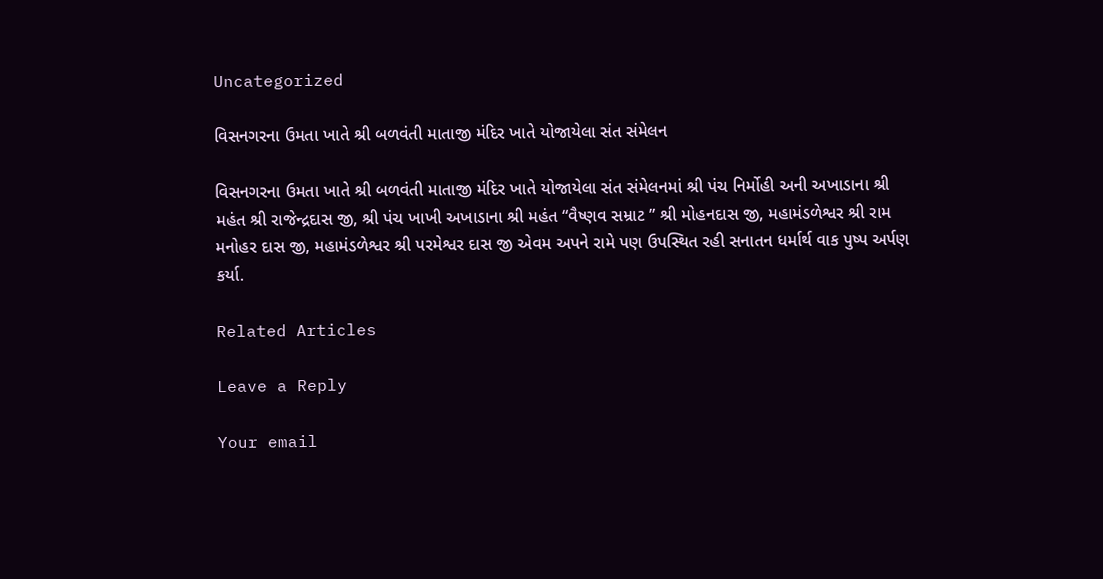Uncategorized

વિસનગરના ઉમતા ખાતે શ્રી બળવંતી માતાજી મંદિર ખાતે યોજાયેલા સંત સંમેલન

વિસનગરના ઉમતા ખાતે શ્રી બળવંતી માતાજી મંદિર ખાતે યોજાયેલા સંત સંમેલનમાં શ્રી પંચ નિર્મોહી અની અખાડાના શ્રી મહંત શ્રી રાજેન્દ્રદાસ જી, શ્રી પંચ ખાખી અખાડાના શ્રી મહંત “વૈષ્ણવ સમ્રાટ ” શ્રી મોહનદાસ જી, મહામંડળેશ્વર શ્રી રામ મનોહર દાસ જી, મહામંડળેશ્વર શ્રી પરમેશ્વર દાસ જી એવમ અપને રામે પણ ઉપસ્થિત રહી સનાતન ધર્માર્થ વાક પુષ્પ અર્પણ કર્યા.

Related Articles

Leave a Reply

Your email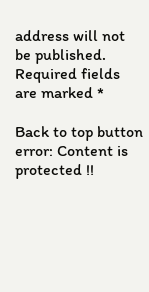address will not be published. Required fields are marked *

Back to top button
error: Content is protected !!